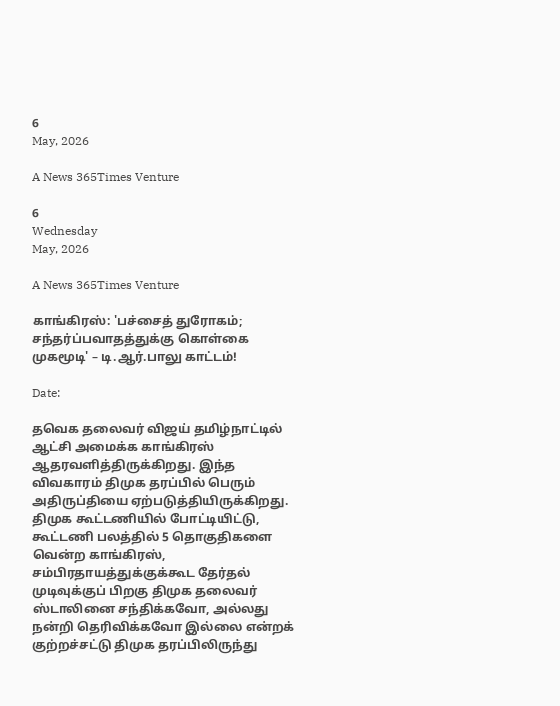6
May, 2026

A News 365Times Venture

6
Wednesday
May, 2026

A News 365Times Venture

காங்கிரஸ்: 'பச்சைத் துரோகம்; சந்தர்ப்பவாதத்துக்கு கொள்கை முகமூடி' – டி.ஆர்.பாலு காட்டம்!

Date:

தவெக தலைவர் விஜய் தமிழ்நாட்டில் ஆட்சி அமைக்க காங்கிரஸ் ஆதரவளித்திருக்கிறது. இந்த விவகாரம் திமுக தரப்பில் பெரும் அதிருப்தியை ஏற்படுத்தியிருக்கிறது. திமுக கூட்டணியில் போட்டியிட்டு, கூட்டணி பலத்தில் 5 தொகுதிகளை வென்ற காங்கிரஸ், சம்பிரதாயத்துக்குக்கூட தேர்தல் முடிவுக்குப் பிறகு திமுக தலைவர் ஸ்டாலினை சந்திக்கவோ, அல்லது நன்றி தெரிவிக்கவோ இல்லை என்றக் குற்றச்சட்டு திமுக தரப்பிலிருந்து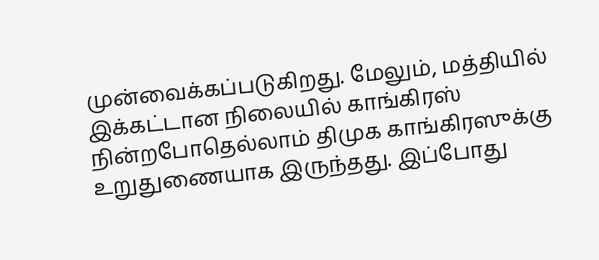முன்வைக்கப்படுகிறது. மேலும், மத்தியில் இக்கட்டான நிலையில் காங்கிரஸ் நின்றபோதெல்லாம் திமுக காங்கிரஸுக்கு உறுதுணையாக இருந்தது. இப்போது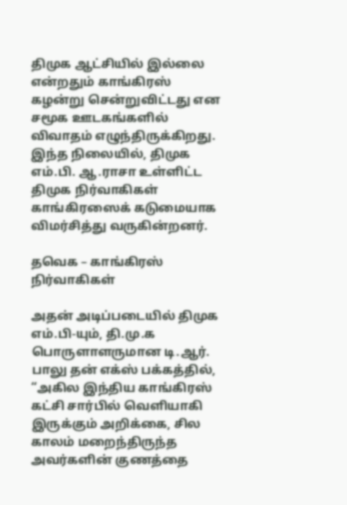திமுக ஆட்சியில் இல்லை என்றதும் காங்கிரஸ் கழன்று சென்றுவிட்டது என சமூக ஊடகங்களில் விவாதம் எழுந்திருக்கிறது. இந்த நிலையில், திமுக எம்.பி. ஆ.ராசா உள்ளிட்ட திமுக நிர்வாகிகள் காங்கிரஸைக் கடுமையாக விமர்சித்து வருகின்றனர்.

தவெக – காங்கிரஸ் நிர்வாகிகள்

அதன் அடிப்படையில் திமுக எம்.பி-யும், தி.மு.க பொருளாளருமான டி.ஆர். பாலு தன் எக்ஸ் பக்கத்தில், “அகில இந்திய காங்கிரஸ் கட்சி சார்பில் வெளியாகி இருக்கும் அறிக்கை, சில காலம் மறைந்திருந்த அவர்களின் குணத்தை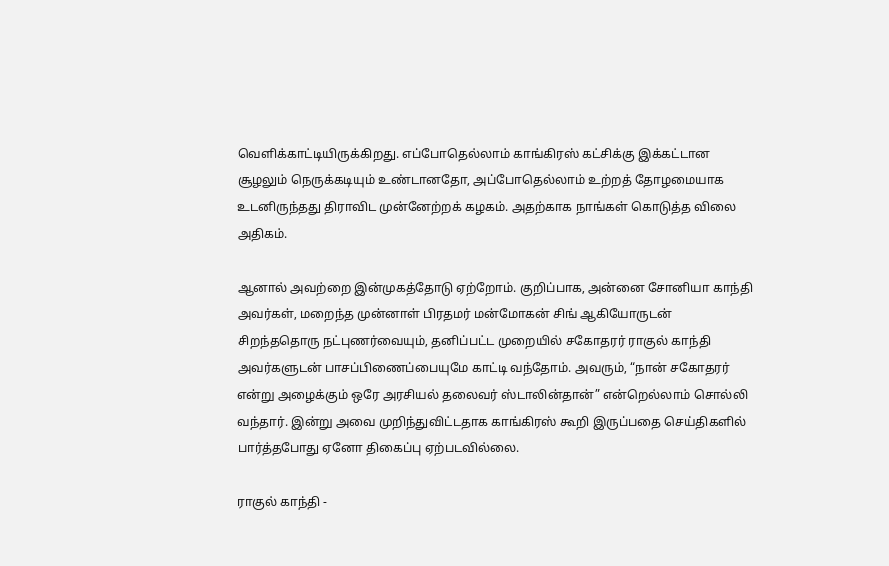வெளிக்காட்டியிருக்கிறது. எப்போதெல்லாம் காங்கிரஸ் கட்சிக்கு இக்கட்டான சூழலும் நெருக்கடியும் உண்டானதோ, அப்போதெல்லாம் உற்றத் தோழமையாக உடனிருந்தது திராவிட முன்னேற்றக் கழகம். அதற்காக நாங்கள் கொடுத்த விலை அதிகம்.

ஆனால் அவற்றை இன்முகத்தோடு ஏற்றோம். குறிப்பாக, அன்னை சோனியா காந்தி அவர்கள், மறைந்த முன்னாள் பிரதமர் மன்மோகன் சிங் ஆகியோருடன் சிறந்ததொரு நட்புணர்வையும், தனிப்பட்ட முறையில் சகோதரர் ராகுல் காந்தி அவர்களுடன் பாசப்பிணைப்பையுமே காட்டி வந்தோம். அவரும், “நான் சகோதரர் என்று அழைக்கும் ஒரே அரசியல் தலைவர் ஸ்டாலின்தான்” என்றெல்லாம் சொல்லி வந்தார். இன்று அவை முறிந்துவிட்டதாக காங்கிரஸ் கூறி இருப்பதை செய்திகளில் பார்த்தபோது ஏனோ திகைப்பு ஏற்படவில்லை.

ராகுல் காந்தி -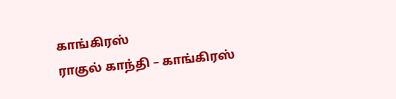காங்கிரஸ்
ராகுல் காந்தி – காங்கிரஸ்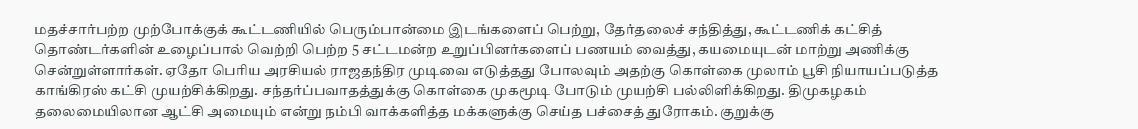மதச்சார்பற்ற முற்போக்குக் கூட்டணியில் பெரும்பான்மை இடங்களைப் பெற்று, தேர்தலைச் சந்தித்து, கூட்டணிக் கட்சித் தொண்டர்களின் உழைப்பால் வெற்றி பெற்ற 5 சட்டமன்ற உறுப்பினர்களைப் பணயம் வைத்து, கயமையுடன் மாற்று அணிக்கு சென்றுள்ளார்கள். ஏதோ பெரிய அரசியல் ராஜதந்திர முடிவை எடுத்தது போலவும் அதற்கு கொள்கை முலாம் பூசி நியாயப்படுத்த காங்கிரஸ் கட்சி முயற்சிக்கிறது. சந்தர்ப்பவாதத்துக்கு கொள்கை முகமூடி போடும் முயற்சி பல்லிளிக்கிறது. திமுகழகம் தலைமையிலான ஆட்சி அமையும் என்று நம்பி வாக்களித்த மக்களுக்கு செய்த பச்சைத் துரோகம். குறுக்கு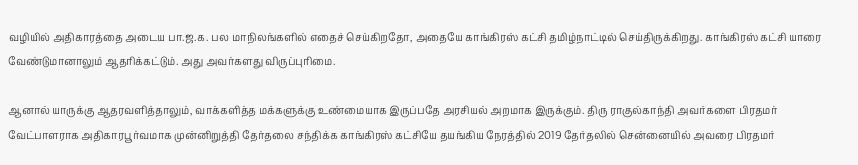வழியில் அதிகாரத்தை அடைய பா.ஜ.க. பல மாநிலங்களில் எதைச் செய்கிறதோ, அதையே காங்கிரஸ் கட்சி தமிழ்நாட்டில் செய்திருக்கிறது. காங்கிரஸ் கட்சி யாரை வேண்டுமானாலும் ஆதரிக்கட்டும். அது அவர்களது விருப்புரிமை.

ஆனால் யாருக்கு ஆதரவளித்தாலும், வாக்களித்த மக்களுக்கு உண்மையாக இருப்பதே அரசியல் அறமாக இருக்கும். திரு ராகுல்காந்தி அவர்களை பிரதமர் வேட்பாளராக அதிகாரபூர்வமாக முன்னிறுத்தி தேர்தலை சந்திக்க காங்கிரஸ் கட்சியே தயங்கிய நேரத்தில் 2019 தேர்தலில் சென்னையில் அவரை பிரதமர்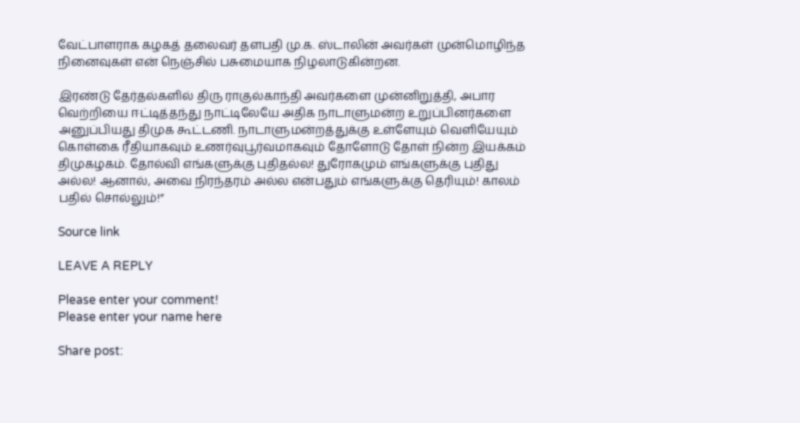வேட்பாளராக கழகத் தலைவர் தளபதி மு.க. ஸ்டாலின் அவர்கள் முன்மொழிந்த நினைவுகள் என் நெஞ்சில் பசுமையாக நிழலாடுகின்றன.

இரண்டு தேர்தல்களில் திரு ராகுல்காந்தி அவர்களை முன்னிறுத்தி, அபார வெற்றியை ஈட்டித்தந்து நாட்டிலேயே அதிக நாடாளுமன்ற உறுப்பினர்களை அனுப்பியது திமுக கூட்டணி. நாடாளுமன்றத்துக்கு உள்ளேயும் வெளியேயும் கொள்கை ரீதியாகவும் உணர்வுபூர்வமாகவும் தோளோடு தோள் நின்ற இயக்கம் திமுகழகம். தோல்வி எங்களுக்கு புதிதல்ல! துரோகமும் எங்களுக்கு புதிது அல்ல! ஆனால், அவை நிரந்தரம் அல்ல என்பதும் எங்களுக்கு தெரியும்! காலம் பதில் சொல்லும்!”

Source link

LEAVE A REPLY

Please enter your comment!
Please enter your name here

Share post: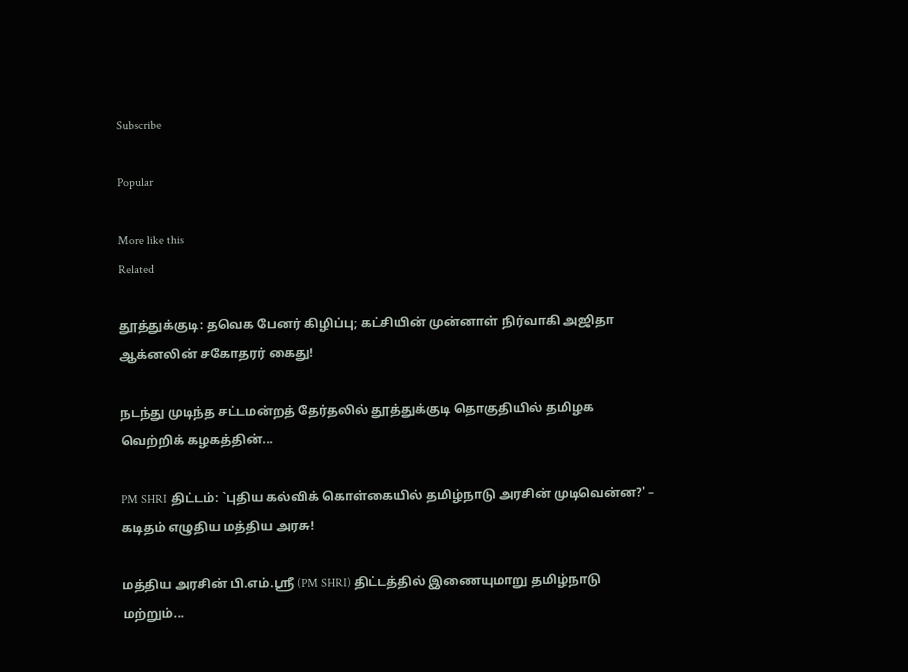Subscribe

Popular

More like this
Related

தூத்துக்குடி: தவெக பேனர் கிழிப்பு; கட்சியின் முன்னாள் நிர்வாகி அஜிதா ஆக்னலின் சகோதரர் கைது!

நடந்து முடிந்த சட்டமன்றத் தேர்தலில் தூத்துக்குடி தொகுதியில் தமிழக வெற்றிக் கழகத்தின்...

PM SHRI திட்டம்: `புதிய கல்விக் கொள்கையில் தமிழ்நாடு அரசின் முடிவென்ன?' – கடிதம் எழுதிய மத்திய அரசு!

மத்திய அரசின் பி.எம்.ஸ்ரீ (PM SHRI) திட்டத்தில் இணையுமாறு தமிழ்நாடு மற்றும்...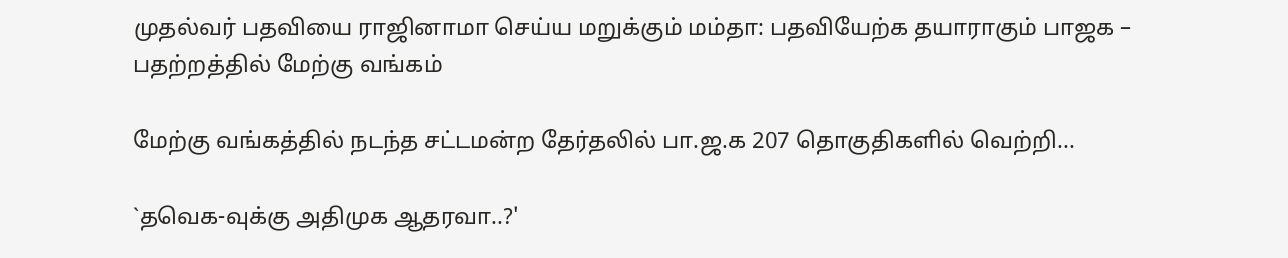முதல்வர் பதவியை ராஜினாமா செய்ய மறுக்கும் மம்தா: பதவியேற்க தயாராகும் பாஜக – பதற்றத்தில் மேற்கு வங்கம்

மேற்கு வங்கத்தில் நடந்த சட்டமன்ற தேர்தலில் பா.ஜ.க 207 தொகுதிகளில் வெற்றி...

`தவெக-வுக்கு அதிமுக ஆதரவா..?'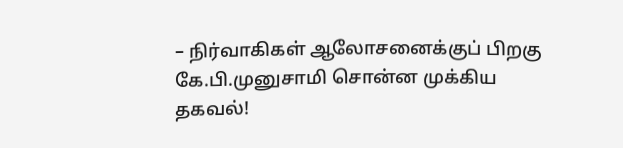– நிர்வாகிகள் ஆலோசனைக்குப் பிறகு கே.பி.முனுசாமி சொன்ன முக்கிய தகவல்!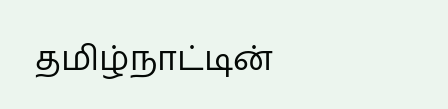தமிழ்நாட்டின்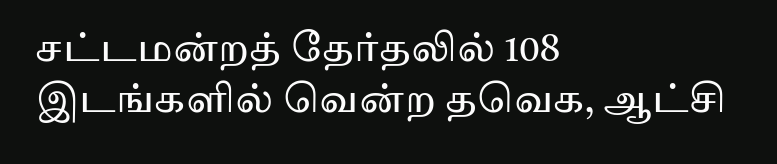சட்டமன்றத் தேர்தலில் 108 இடங்களில் வென்ற தவெக, ஆட்சி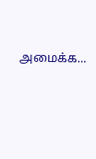அமைக்க...